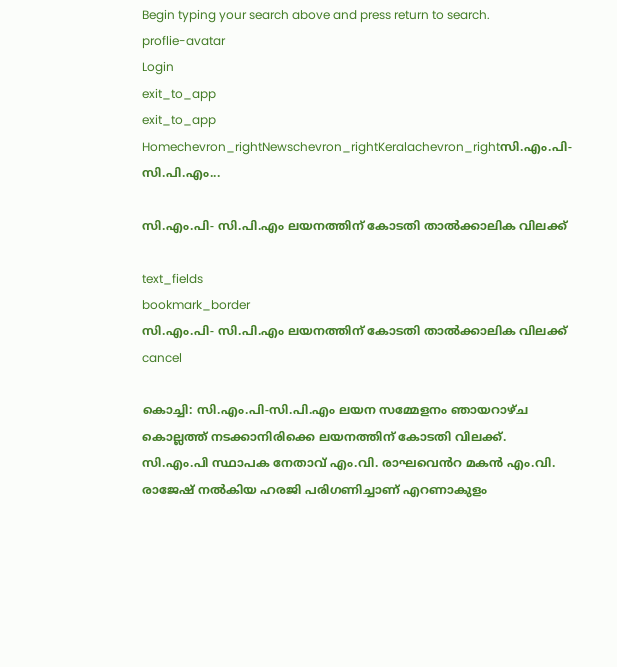Begin typing your search above and press return to search.
proflie-avatar
Login
exit_to_app
exit_to_app
Homechevron_rightNewschevron_rightKeralachevron_rightസി.എം.പി- സി.പി.എം...

സി.എം.പി- സി.പി.എം ലയനത്തിന് കോടതി താൽക്കാലിക വിലക്ക്

text_fields
bookmark_border
സി.എം.പി- സി.പി.എം ലയനത്തിന് കോടതി താൽക്കാലിക വിലക്ക്
cancel

കൊച്ചി: സി.എം.പി-സി.പി.എം ലയന സമ്മേളനം ഞായറാഴ്ച കൊല്ലത്ത് നടക്കാനിരിക്കെ ലയനത്തിന് കോടതി വിലക്ക്. സി.എം.പി സ്ഥാപക നേതാവ് എം.വി. രാഘവെൻറ മകൻ എം.വി. രാജേഷ് നൽകിയ ഹരജി പരിഗണിച്ചാണ് എറണാകുളം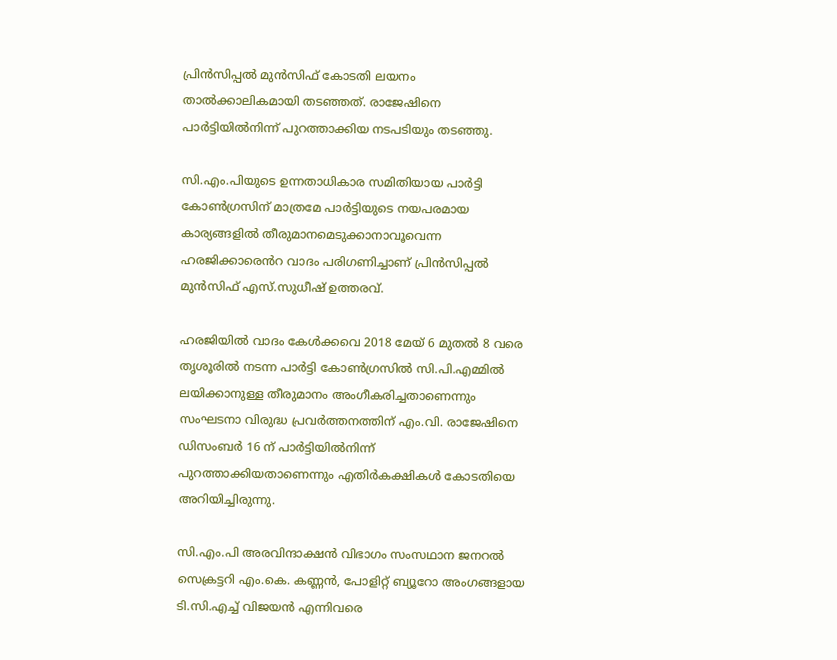പ്രിൻസിപ്പൽ മുൻസിഫ് കോടതി ലയനം താൽക്കാലികമായി തടഞ്ഞത്. രാജേഷിനെ പാർട്ടിയിൽനിന്ന് പുറത്താക്കിയ നടപടിയും തടഞ്ഞു.

സി.എം.പിയുടെ ഉന്നതാധികാര സമിതിയായ പാർട്ടി കോൺഗ്രസിന് മാത്രമേ പാർട്ടിയുടെ നയപരമായ കാര്യങ്ങളിൽ തീരുമാനമെടുക്കാനാവൂവെന്ന ഹരജിക്കാരെൻറ വാദം പരിഗണിച്ചാണ് പ്രിൻസിപ്പൽ മുൻസിഫ് എസ്.സുധീഷ് ഉത്തരവ്.

ഹരജിയിൽ വാദം കേൾക്കവെ 2018 മേയ് 6 മുതൽ 8 വരെ തൃശൂരിൽ നടന്ന പാർട്ടി കോൺഗ്രസിൽ സി.പി.എമ്മിൽ ലയിക്കാനുള്ള തീരുമാനം അംഗീകരിച്ചതാണെന്നും സംഘടനാ വിരുദ്ധ പ്രവർത്തനത്തിന് എം.വി. രാജേഷിനെ ഡിസംബർ 16 ന് പാർട്ടിയിൽനിന്ന് പുറത്താക്കിയതാണെന്നും എതിർകക്ഷികൾ കോടതിയെ അറിയിച്ചിരുന്നു.

സി.എം.പി അരവിന്ദാക്ഷൻ വിഭാഗം സംസഥാന ജനറൽ സെക്രട്ടറി എം.കെ. കണ്ണൻ, പോളിറ്റ് ബ്യൂറോ അംഗങ്ങളായ ടി.സി.എച്ച് വിജയൻ എന്നിവരെ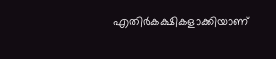എതിർകക്ഷികളാക്കിയാണ്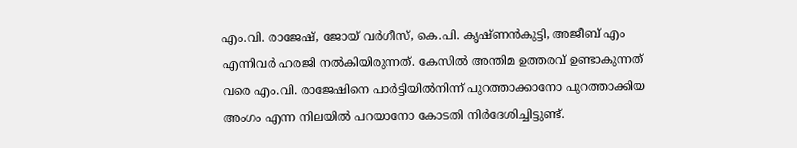എം.വി. രാജേഷ്, ജോയ് വർഗീസ്, കെ.പി. കൃഷ്ണൻകുട്ടി, അജീബ് എം എന്നിവർ ഹരജി നൽകിയിരുന്നത്. കേസിൽ അന്തിമ ഉത്തരവ് ഉണ്ടാകുന്നത് വരെ എം.വി. രാജേഷിനെ പാർട്ടിയിൽനിന്ന് പുറത്താക്കാനോ പുറത്താക്കിയ അംഗം എന്ന നിലയിൽ പറയാനോ കോടതി നിർദേശിച്ചിട്ടുണ്ട്.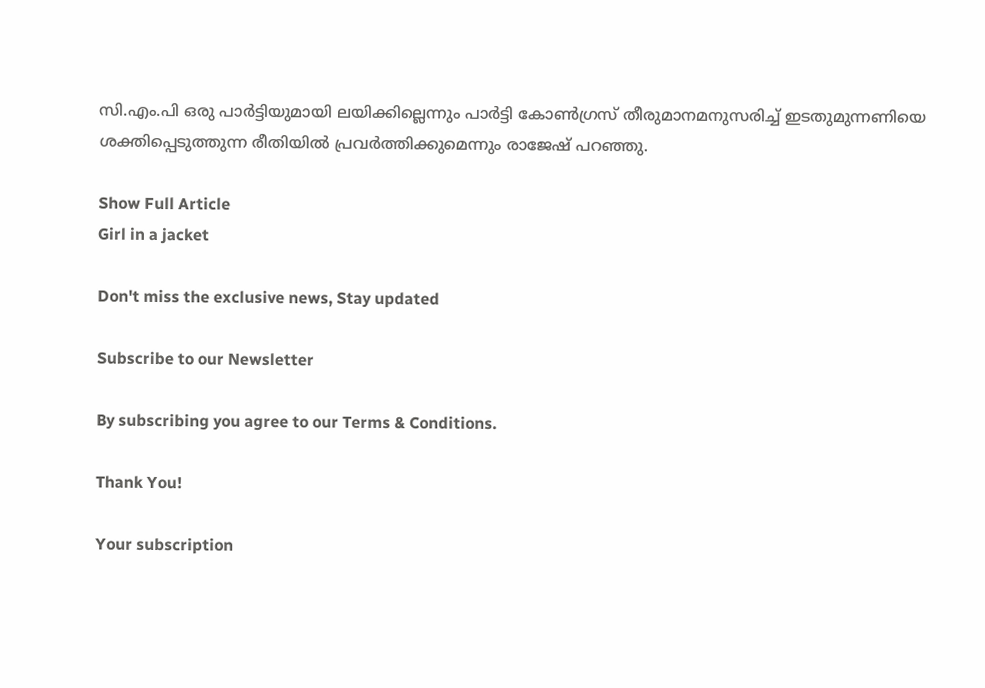സി.എം.പി ഒരു പാര്‍ട്ടിയുമായി ലയിക്കില്ലെന്നും പാര്‍ട്ടി കോണ്‍ഗ്രസ് തീരുമാനമനുസരിച്ച് ഇടതുമുന്നണിയെ ശക്തിപ്പെടുത്തുന്ന രീതിയില്‍ പ്രവര്‍ത്തിക്കുമെന്നും രാജേഷ് പറഞ്ഞു.

Show Full Article
Girl in a jacket

Don't miss the exclusive news, Stay updated

Subscribe to our Newsletter

By subscribing you agree to our Terms & Conditions.

Thank You!

Your subscription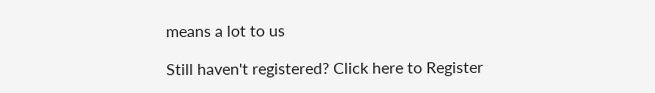means a lot to us

Still haven't registered? Click here to Register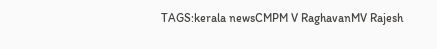TAGS:kerala newsCMPM V RaghavanMV Rajesh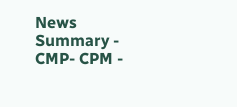News Summary - CMP- CPM -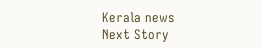Kerala news
Next Story